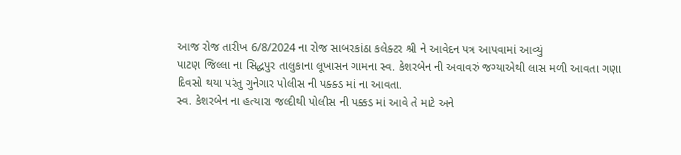આજ રોજ તારીખ 6/8/2024 ના રોજ સાબરકાંઠા કલેક્ટર શ્રી ને આવેદન પત્ર આપવામાં આવ્યું
પાટણ જિલ્લા ના સિદ્ધપુર તાલુકાના લૂખાસન ગામના સ્વ. કેશરબેન ની અવાવરું જગ્યાએથી લાસ મળી આવતા ગણા દિવસો થયા પરંતુ ગુનેગાર પોલીસ ની પક્ક્ડ માં ના આવતા.
સ્વ. કેશરબેન ના હત્યારા જલ્દીથી પોલીસ ની પક્કડ માં આવે તે માટે અને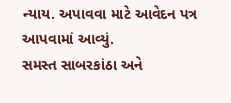ન્યાય. અપાવવા માટે આવેદન પત્ર આપવામાં આવ્યું.
સમસ્ત સાબરકાંઠા અને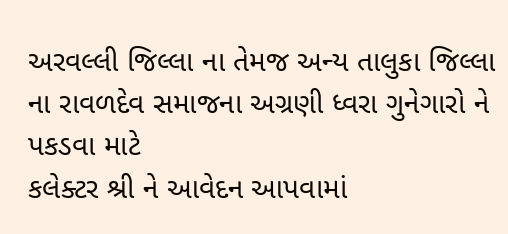અરવલ્લી જિલ્લા ના તેમજ અન્ય તાલુકા જિલ્લા ના રાવળદેવ સમાજના અગ્રણી ધ્વરા ગુનેગારો ને પકડવા માટે
કલેક્ટર શ્રી ને આવેદન આપવામાં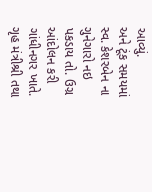આવ્યું.
અને ટૂંક સમયમાં સ્વ. કેશરબેન ના ગુનેગારો નઇ પકડાય તો. ઉગ્ર આંદોલન કરી ગાંધીનગર ખાતે.
ગૃહ મંત્રીશ્રી તથા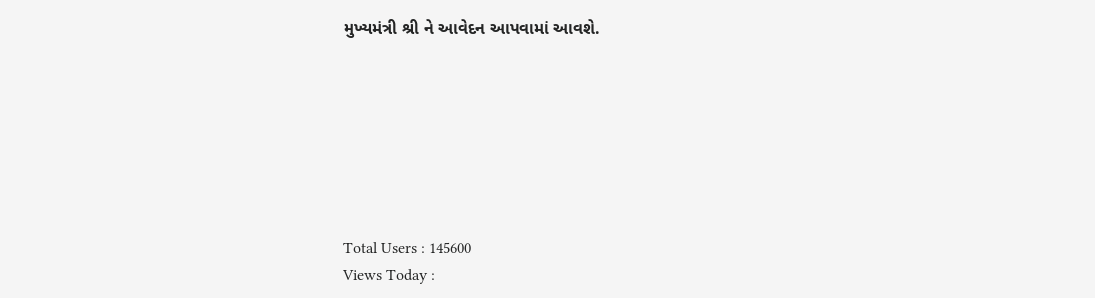મુખ્યમંત્રી શ્રી ને આવેદન આપવામાં આવશે.







Total Users : 145600
Views Today :